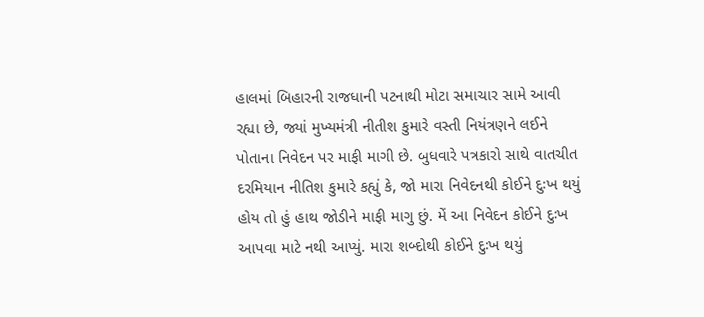હાલમાં બિહારની રાજધાની પટનાથી મોટા સમાચાર સામે આવી રહ્યા છે, જ્યાં મુખ્યમંત્રી નીતીશ કુમારે વસ્તી નિયંત્રણને લઈને પોતાના નિવેદન પર માફી માગી છે. બુધવારે પત્રકારો સાથે વાતચીત દરમિયાન નીતિશ કુમારે કહ્યું કે, જો મારા નિવેદનથી કોઈને દુઃખ થયું હોય તો હું હાથ જોડીને માફી માગુ છું. મેં આ નિવેદન કોઈને દુઃખ આપવા માટે નથી આપ્યું. મારા શબ્દોથી કોઈને દુઃખ થયું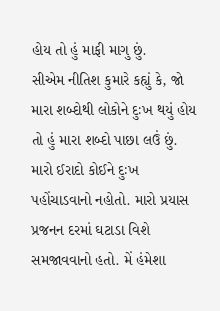હોય તો હું માફી માગુ છું.
સીએમ નીતિશ કુમારે કહ્યું કે, જો મારા શબ્દોથી લોકોને દુઃખ થયું હોય તો હું મારા શબ્દો પાછા લઉં છું. મારો ઈરાદો કોઈને દુઃખ પહોંચાડવાનો નહોતો. મારો પ્રયાસ પ્રજનન દરમાં ઘટાડા વિશે સમજાવવાનો હતો. મેં હંમેશા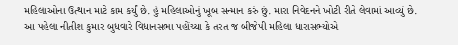મહિલાઓના ઉત્થાન માટે કામ કર્યું છે. હું મહિલાઓનું ખૂબ સન્માન કરું છું. મારા નિવેદનને ખોટી રીતે લેવામાં આવ્યું છે.
આ પહેલા નીતીશ કુમાર બુધવારે વિધાનસભા પહોંચ્યા કે તરત જ બીજેપી મહિલા ધારાસભ્યોએ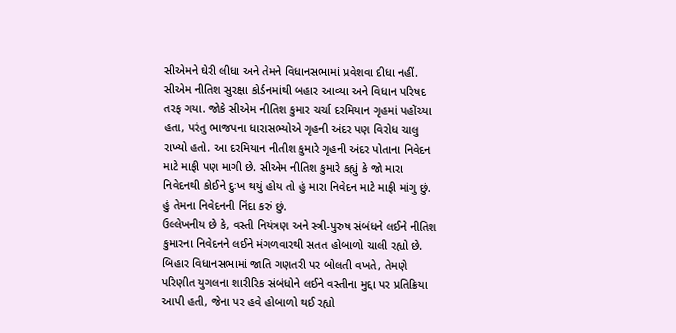સીએમને ઘેરી લીધા અને તેમને વિધાનસભામાં પ્રવેશવા દીધા નહીં. સીએમ નીતિશ સુરક્ષા કોર્ડનમાંથી બહાર આવ્યા અને વિધાન પરિષદ તરફ ગયા. જોકે સીએમ નીતિશ કુમાર ચર્ચા દરમિયાન ગૃહમાં પહોંચ્યા હતા, પરંતુ ભાજપના ધારાસભ્યોએ ગૃહની અંદર પણ વિરોધ ચાલુ રાખ્યો હતો. આ દરમિયાન નીતીશ કુમારે ગૃહની અંદર પોતાના નિવેદન માટે માફી પણ માગી છે. સીએમ નીતિશ કુમારે કહ્યું કે જો મારા નિવેદનથી કોઈને દુઃખ થયું હોય તો હું મારા નિવેદન માટે માફી માંગુ છું. હું તેમના નિવેદનની નિંદા કરું છું.
ઉલ્લેખનીય છે કે, વસ્તી નિયંત્રણ અને સ્ત્રી-પુરુષ સંબંધને લઈને નીતિશ કુમારના નિવેદનને લઈને મંગળવારથી સતત હોબાળો ચાલી રહ્યો છે. બિહાર વિધાનસભામાં જાતિ ગણતરી પર બોલતી વખતે, તેમણે પરિણીત યુગલના શારીરિક સંબંધોને લઈને વસ્તીના મુદ્દા પર પ્રતિક્રિયા આપી હતી, જેના પર હવે હોબાળો થઈ રહ્યો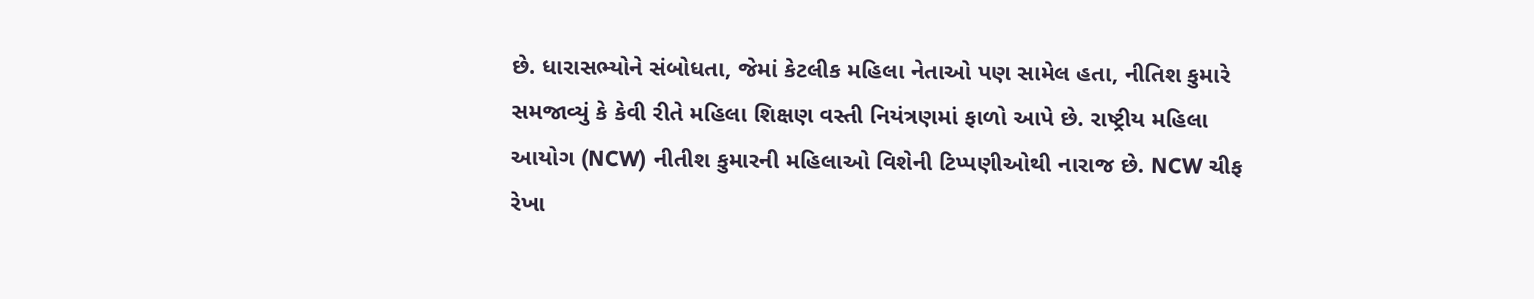છે. ધારાસભ્યોને સંબોધતા, જેમાં કેટલીક મહિલા નેતાઓ પણ સામેલ હતા, નીતિશ કુમારે સમજાવ્યું કે કેવી રીતે મહિલા શિક્ષણ વસ્તી નિયંત્રણમાં ફાળો આપે છે. રાષ્ટ્રીય મહિલા આયોગ (NCW) નીતીશ કુમારની મહિલાઓ વિશેની ટિપ્પણીઓથી નારાજ છે. NCW ચીફ રેખા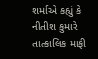શર્માએ કહ્યું કે નીતીશ કુમારે તાત્કાલિક માફી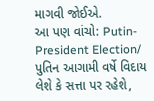માગવી જોઈએ.
આ પણ વાંચો: Putin-President Election/ પુતિન આગામી વર્ષે વિદાય લેશે કે સત્તા પર રહેશે,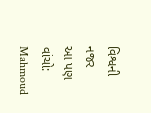વિશ્વની નજર
આ પણ વાંચો: Mahmoud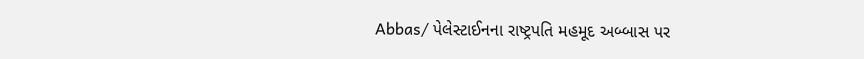Abbas/ પેલેસ્ટાઈનના રાષ્ટ્રપતિ મહમૂદ અબ્બાસ પર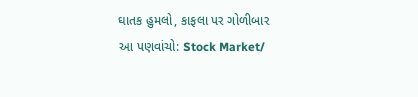ઘાતક હુમલો, કાફલા પર ગોળીબાર
આ પણવાંચો: Stock Market/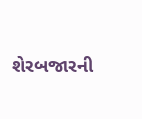શેરબજારની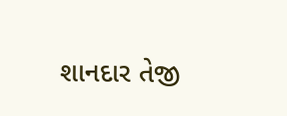શાનદાર તેજી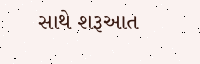સાથે શરૂઆત